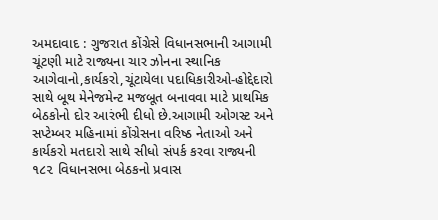અમદાવાદ : ગુજરાત કોંગ્રેસે વિધાનસભાની આગામી ચૂંટણી માટે રાજ્યના ચાર ઝોનના સ્થાનિક આગેવાનો,કાર્યકરો,ચૂંટાયેલા પદાધિકારીઓ-હોદ્દેદારો સાથે બૂથ મેનેજમેન્ટ મજબૂત બનાવવા માટે પ્રાથમિક બેઠકોનો દોર આરંભી દીધો છે.આગામી ઓગસ્ટ અને સપ્ટેમ્બર મહિનામાં કોંગ્રેસના વરિષ્ઠ નેતાઓ અને કાર્યકરો મતદારો સાથે સીધો સંપર્ક કરવા રાજ્યની ૧૮૨ વિધાનસભા બેઠકનો પ્રવાસ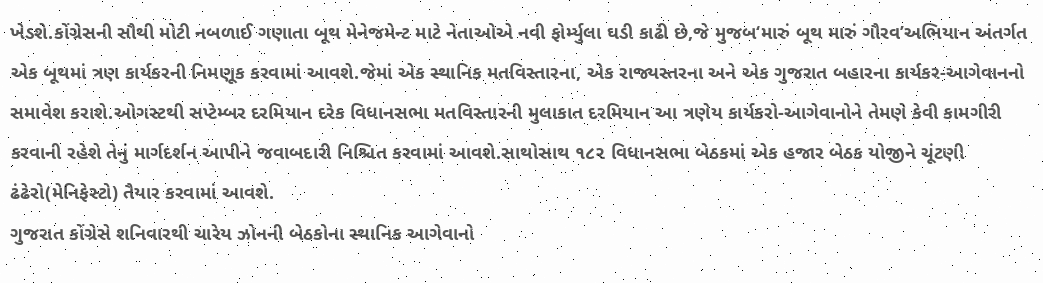ખેડશે.કોંગ્રેસની સૌથી મોટી નબળાઈ ગણાતા બૂથ મેનેજમેન્ટ માટે નેતાઓએ નવી ફોર્મ્યુલા ઘડી કાઢી છે,જે મુજબ‘મારું બૂથ મારું ગૌરવ’અભિયાન અંતર્ગત એક બૂથમાં ત્રણ કાર્યકરની નિમણૂક કરવામાં આવશે.જેમાં એક સ્થાનિક મતવિસ્તારના, એક રાજ્યસ્તરના અને એક ગુજરાત બહારના કાર્યકર-આગેવાનનો સમાવેશ કરાશે.ઓગસ્ટથી સપ્ટેમ્બર દરમિયાન દરેક વિધાનસભા મતવિસ્તારની મુલાકાત દરમિયાન આ ત્રણેય કાર્યકરો-આગેવાનોને તેમણે કેવી કામગીરી કરવાની રહેશે તેનું માર્ગદર્શન આપીને જવાબદારી નિશ્ચિત કરવામાં આવશે.સાથોસાથ ૧૮૨ વિધાનસભા બેઠકમાં એક હજાર બેઠક યોજીને ચૂંટણી ઢંઢેરો(મેનિફેસ્ટો) તૈયાર કરવામાં આવશે.
ગુજરાત કોંગ્રેસે શનિવારથી ચારેય ઝોનની બેઠકોના સ્થાનિક આગેવાનો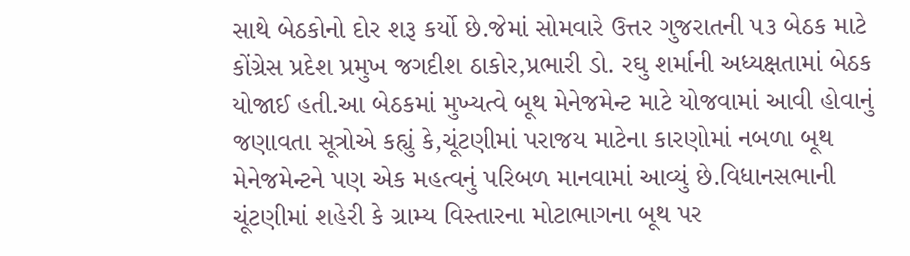સાથે બેઠકોનો દોર શરૂ કર્યો છે.જેમાં સોમવારે ઉત્તર ગુજરાતની ૫૩ બેઠક માટે કોંગ્રેસ પ્રદેશ પ્રમુખ જગદીશ ઠાકોર,પ્રભારી ડો. રઘુ શર્માની અધ્યક્ષતામાં બેઠક યોજાઈ હતી.આ બેઠકમાં મુખ્યત્વે બૂથ મેનેજમેન્ટ માટે યોજવામાં આવી હોવાનું જણાવતા સૂત્રોએ કહ્યું કે,ચૂંટણીમાં પરાજય માટેના કારણોમાં નબળા બૂથ મેનેજમેન્ટને પણ એક મહત્વનું પરિબળ માનવામાં આવ્યું છે.વિધાનસભાની ચૂંટણીમાં શહેરી કે ગ્રામ્ય વિસ્તારના મોટાભાગના બૂથ પર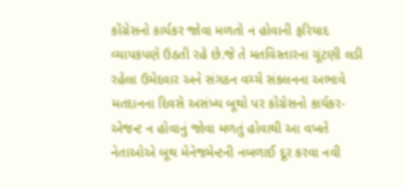કોંગ્રેસનો કાર્યકર જોવા મળતો ન હોવાની ફરિયાદ વ્યાપકપણે ઉઠતી રહે છે.જે તે મતવિસ્તારના ચૂંટણી લડી રહેલા ઉમેદવાર અને સંગઠન વચ્ચે સંકલનના અભાવે મતદાનના દિવસે અસંખ્ય બૂથો પર કોંગ્રેસનો કાર્યકર-એજન્ટ ન હોવાનું જોવા મળતું હોવાથી આ વખતે નેતાઓએ બૂથ મેનેજમેન્ટની નબળાઈ દૂર કરવા નવી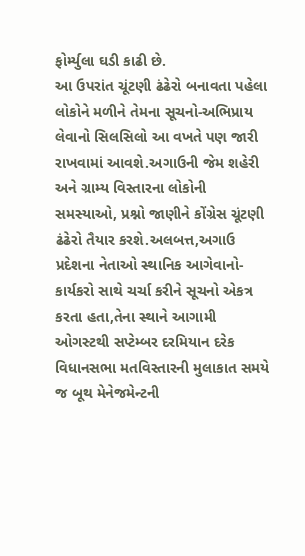ફોર્મ્યુલા ઘડી કાઢી છે.
આ ઉપરાંત ચૂંટણી ઢંઢેરો બનાવતા પહેલા લોકોને મળીને તેમના સૂચનો-અભિપ્રાય લેવાનો સિલસિલો આ વખતે પણ જારી રાખવામાં આવશે.અગાઉની જેમ શહેરી અને ગ્રામ્ય વિસ્તારના લોકોની સમસ્યાઓ, પ્રશ્નો જાણીને કોંગ્રેસ ચૂંટણી ઢંઢેરો તૈયાર કરશે.અલબત્ત,અગાઉ પ્રદેશના નેતાઓ સ્થાનિક આગેવાનો-કાર્યકરો સાથે ચર્ચા કરીને સૂચનો એકત્ર કરતા હતા,તેના સ્થાને આગામી ઓગસ્ટથી સપ્ટેમ્બર દરમિયાન દરેક વિધાનસભા મતવિસ્તારની મુલાકાત સમયે જ બૂથ મેનેજમેન્ટની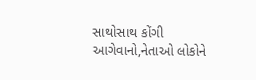સાથોસાથ કોંગી આગેવાનો,નેતાઓ લોકોને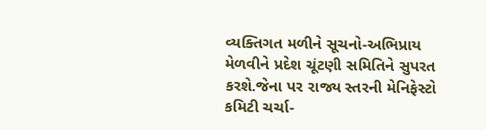વ્યક્તિગત મળીને સૂચનો-અભિપ્રાય મેળવીને પ્રદેશ ચૂંટણી સમિતિને સુપરત કરશે.જેના પર રાજ્ય સ્તરની મેનિફેસ્ટો કમિટી ચર્ચા-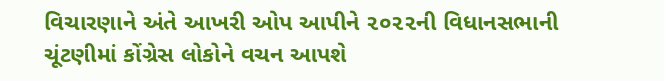વિચારણાને અંતે આખરી ઓપ આપીને ૨૦૨૨ની વિધાનસભાની ચૂંટણીમાં કોંગ્રેસ લોકોને વચન આપશે